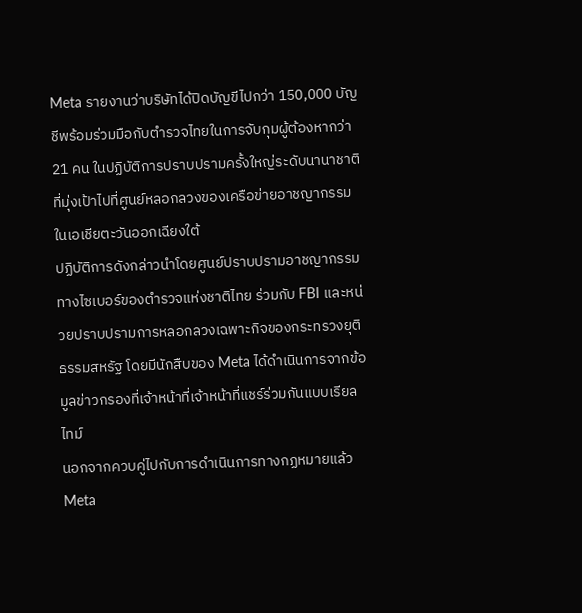Meta รายงานว่าบริษัทได้ปิดบัญขีไปกว่า 150,000 บัญชีพร้อมร่วมมือกับตำรวจไทยในการจับกุมผู้ต้องหากว่า 21 คน ในปฏิบัติการปราบปรามครั้งใหญ่ระดับนานาชาติที่มุ่งเป้าไปที่ศูนย์หลอกลวงของเครือข่ายอาชญากรรมในเอเชียตะวันออกเฉียงใต้
ปฏิบัติการดังกล่าวนำโดยศูนย์ปราบปรามอาชญากรรมทางไซเบอร์ของตำรวจแห่งชาติไทย ร่วมกับ FBI และหน่วยปราบปรามการหลอกลวงเฉพาะกิจของกระทรวงยุติธรรมสหรัฐ โดยมีนักสืบของ Meta ได้ดำเนินการจากข้อมูลข่าวกรองที่เจ้าหน้าที่เจ้าหน้าที่แชร์ร่วมกันแบบเรียลไทม์
นอกจากควบคู่ไปกับการดำเนินการทางกฏหมายแล้ว Meta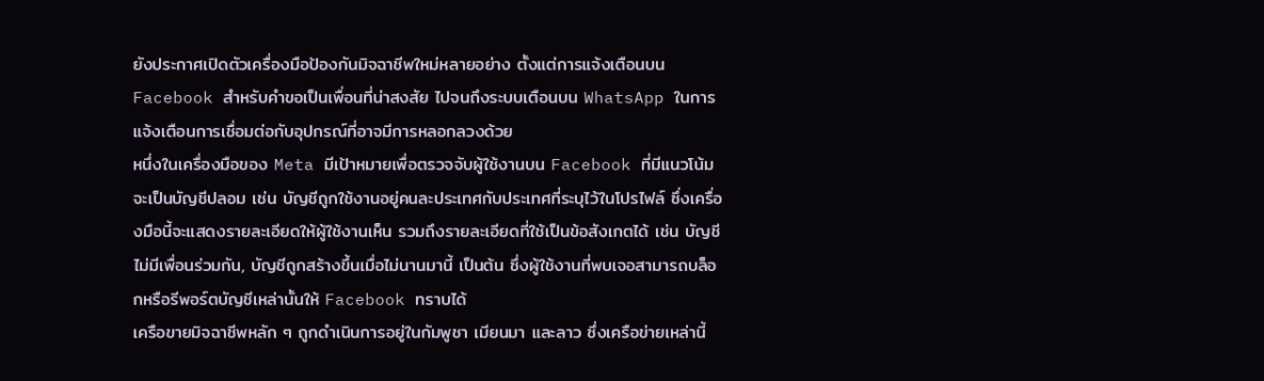ยังประกาศเปิดตัวเครื่องมือป้องกันมิจฉาชีพใหม่หลายอย่าง ตั้งแต่การแจ้งเตือนบน Facebook สำหรับคำขอเป็นเพื่อนที่น่าสงสัย ไปจนถึงระบบเตือนบน WhatsApp ในการแจ้งเตือนการเชื่อมต่อกับอุปกรณ์ที่อาจมีการหลอกลวงด้วย
หนึ่งในเครื่องมือของ Meta มีเป้าหมายเพื่อตรวจจับผู้ใช้งานบน Facebook ที่มีแนวโน้มจะเป็นบัญชีปลอม เช่น บัญชีถูกใช้งานอยู่คนละประเทศกับประเทศที่ระบุไว้ในโปรไฟล์ ซึ่งเครื่องมือนี้จะแสดงรายละเอียดให้ผู้ใช้งานเห็น รวมถึงรายละเอียดที่ใช้เป็นข้อสังเกตได้ เช่น บัญชีไม่มีเพื่อนร่วมกัน, บัญชีถูกสร้างขึ้นเมื่อไม่นานมานี้ เป็นต้น ซึ่งผู้ใช้งานที่พบเจอสามารถบล็อกหรือรีพอร์ตบัญชีเหล่านั้นให้ Facebook ทราบได้
เครือขายมิจฉาชีพหลัก ๆ ถูกดำเนินการอยู่ในกัมพูชา เมียนมา และลาว ซึ่งเครือข่ายเหล่านี้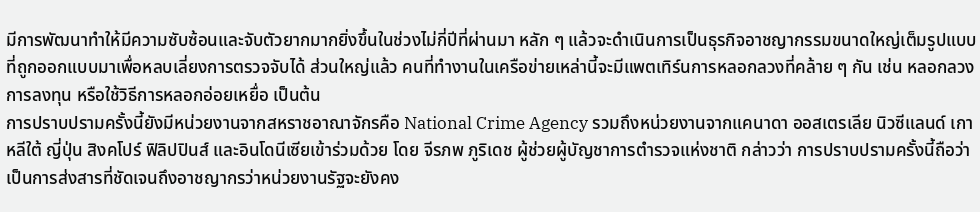มีการพัฒนาทำให้มีความซับซ้อนและจับตัวยากมากยิ่งขึ้นในช่วงไม่กี่ปีที่ผ่านมา หลัก ๆ แล้วจะดำเนินการเป็นธุรกิจอาชญากรรมขนาดใหญ่เต็มรูปแบบที่ถูกออกแบบมาเพื่อหลบเลี่ยงการตรวจจับได้ ส่วนใหญ่แล้ว คนที่ทำงานในเครือข่ายเหล่านี้จะมีแพตเทิร์นการหลอกลวงที่คล้าย ๆ กัน เช่น หลอกลวงการลงทุน หรือใช้วิธีการหลอกอ่อยเหยื่อ เป็นต้น
การปราบปรามครั้งนี้ยังมีหน่วยงานจากสหราชอาณาจักรคือ National Crime Agency รวมถึงหน่วยงานจากแคนาดา ออสเตรเลีย นิวซีแลนด์ เกาหลีใต้ ญี่ปุ่น สิงคโปร์ ฟิลิปปินส์ และอินโดนีเซียเข้าร่วมด้วย โดย จีรภพ ภูริเดช ผู้ช่วยผู้บัญชาการตำรวจแห่งชาติ กล่าวว่า การปราบปรามครั้งนี้ถือว่าเป็นการส่งสารที่ชัดเจนถึงอาชญากรว่าหน่วยงานรัฐจะยังคง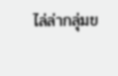ไล่ล่ากลุ่มข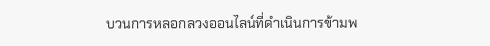บวนการหลอกลวงออนไลน์ที่ดำเนินการข้ามพ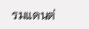รมแดนต่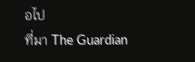อไป
ที่มา The Guardian